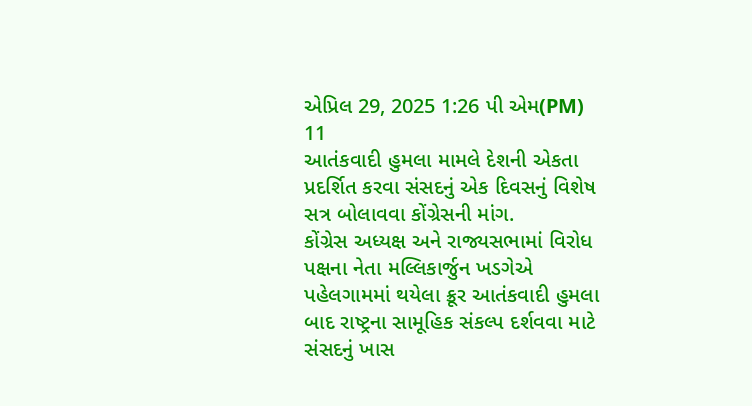એપ્રિલ 29, 2025 1:26 પી એમ(PM)
11
આતંકવાદી હુમલા મામલે દેશની એકતા પ્રદર્શિત કરવા સંસદનું એક દિવસનું વિશેષ સત્ર બોલાવવા કોંગ્રેસની માંગ.
કોંગ્રેસ અધ્યક્ષ અને રાજ્યસભામાં વિરોધ પક્ષના નેતા મલ્લિકાર્જુન ખડગેએ પહેલગામમાં થયેલા ક્રૂર આતંકવાદી હુમલા બાદ રાષ્ટ્રના સામૂહિક સંકલ્પ દર્શવવા માટે સંસદનું ખાસ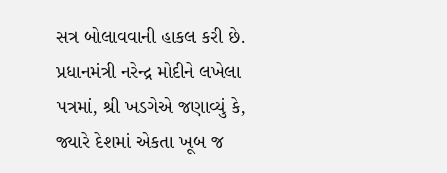સત્ર બોલાવવાની હાકલ કરી છે. પ્રધાનમંત્રી નરેન્દ્ર મોદીને લખેલા પત્રમાં, શ્રી ખડગેએ જણાવ્યું કે, જ્યારે દેશમાં એકતા ખૂબ જ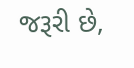જરૂરી છે,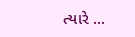ત્યારે ...